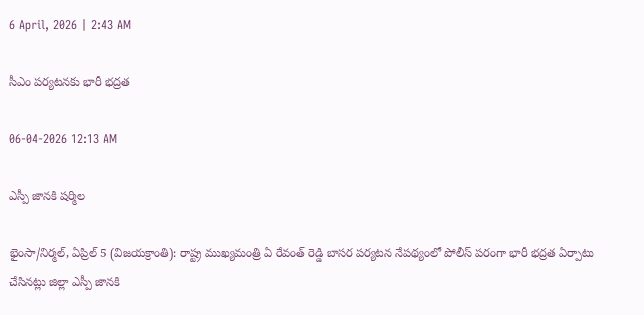6 April, 2026 | 2:43 AM

సీఎం పర్యటనకు భారీ భద్రత

06-04-2026 12:13 AM

ఎస్పీ జానకి షర్మిల

భైంసా/నిర్మల్, ఏప్రిల్ 5 (విజయక్రాంతి): రాష్ట్ర ముఖ్యమంత్రి ఏ రేవంత్ రెడ్డి బాసర పర్యటన నేపథ్యంలో పోలీస్ పరంగా భారీ భద్రత ఏర్పాటు చేసినట్లు జిల్లా ఎస్పీ జానకి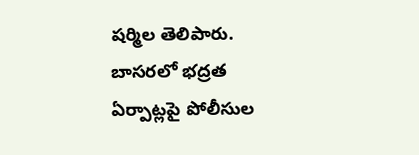షర్మిల తెలిపారు. బాసరలో భద్రత ఏర్పాట్లపై పోలీసుల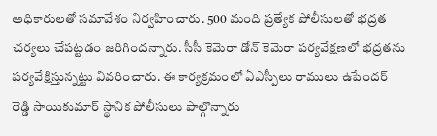అధికారులతో సమావేశం నిర్వహించారు. 500 మంది ప్రత్యేక పోలీసులతో భద్రత చర్యలు చేపట్టడం జరిగిందన్నారు. సీసీ కెమెరా డోన్ కెమెరా పర్యవేక్షణలో భద్రతను పర్యవేక్షిస్తున్నట్టు వివరించారు. ఈ కార్యక్రమంలో ఏఎస్పీలు రాములు ఉపేందర్ రెడ్డి సాయికుమార్ స్థానిక పోలీసులు పాల్గొన్నారు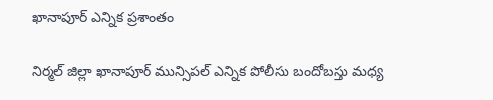ఖానాపూర్ ఎన్నిక ప్రశాంతం

నిర్మల్ జిల్లా ఖానాపూర్ మున్సిపల్ ఎన్నిక పోలీసు బందోబస్తు మధ్య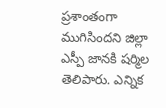ప్రశాంతంగా ముగిసిందని జిల్లా ఎస్పీ జానకి షర్మిల తెలిపారు. ఎన్నిక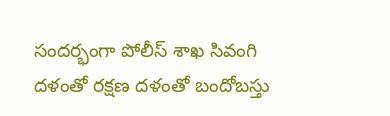సందర్భంగా పోలీస్ శాఖ సివంగి దళంతో రక్షణ దళంతో బందోబస్తు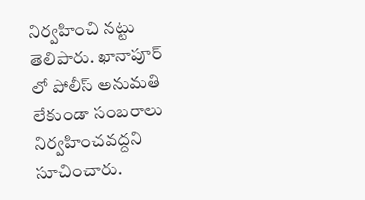నిర్వహించి నట్టు తెలిపారు. ఖానాపూర్ లో పోలీస్ అనుమతి లేకుండా సంబరాలు నిర్వహించవద్దని సూచించారు.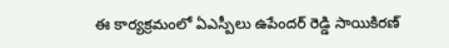ఈ కార్యక్రమంలో ఏఎస్పీలు ఉపేందర్ రెడ్డి సాయికిరణ్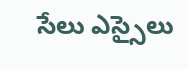సేలు ఎస్సైలు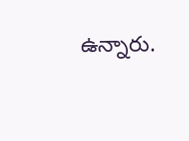ఉన్నారు.